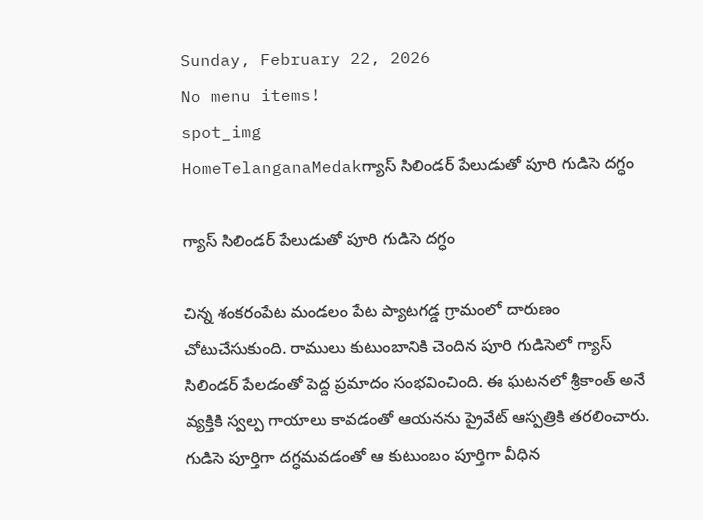Sunday, February 22, 2026
No menu items!
spot_img
HomeTelanganaMedakగ్యాస్ సిలిండర్ పేలుడుతో పూరి గుడిసె దగ్ధం

గ్యాస్ సిలిండర్ పేలుడుతో పూరి గుడిసె దగ్ధం

చిన్న శంకరంపేట మండలం పేట ప్యాటగడ్డ గ్రామంలో దారుణం చోటుచేసుకుంది. రాములు కుటుంబానికి చెందిన పూరి గుడిసెలో గ్యాస్ సిలిండర్ పేలడంతో పెద్ద ప్రమాదం సంభవించింది. ఈ ఘటనలో శ్రీకాంత్ అనే వ్యక్తికి స్వల్ప గాయాలు కావడంతో ఆయనను ప్రైవేట్ ఆస్పత్రికి తరలించారు. గుడిసె పూర్తిగా దగ్ధమవడంతో ఆ కుటుంబం పూర్తిగా వీధిన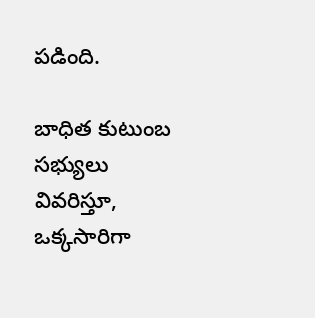పడింది.

బాధిత కుటుంబ సభ్యులు వివరిస్తూ, ఒక్కసారిగా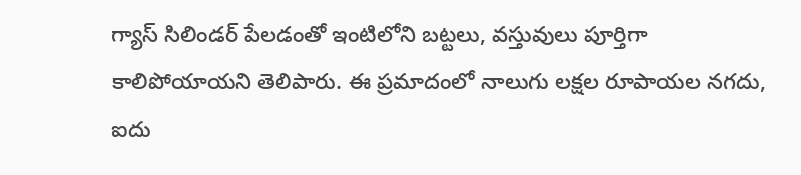గ్యాస్ సిలిండర్ పేలడంతో ఇంటిలోని బట్టలు, వస్తువులు పూర్తిగా కాలిపోయాయని తెలిపారు. ఈ ప్రమాదంలో నాలుగు లక్షల రూపాయల నగదు, ఐదు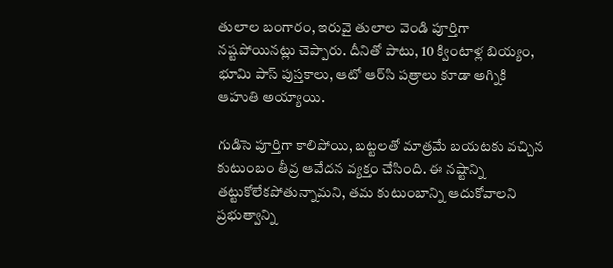తులాల బంగారం, ఇరువై తులాల వెండి పూర్తిగా నష్టపోయినట్లు చెప్పారు. దీనితో పాటు, 10 క్వింటాళ్ల బియ్యం, భూమి పాస్ పుస్తకాలు, ఆటో ఆర్‌సి పత్రాలు కూడా అగ్నికి ఆహుతి అయ్యాయి.

గుడిసె పూర్తిగా కాలిపోయి, బట్టలతో మాత్రమే బయటకు వచ్చిన కుటుంబం తీవ్ర ఆవేదన వ్యక్తం చేసింది. ఈ నష్టాన్ని తట్టుకోలేకపోతున్నామని, తమ కుటుంబాన్ని ఆదుకోవాలని ప్రభుత్వాన్ని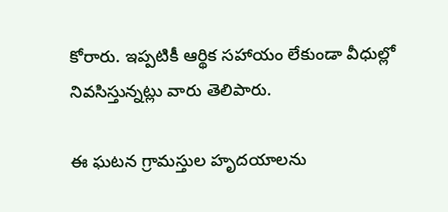కోరారు. ఇప్పటికీ ఆర్థిక సహాయం లేకుండా వీధుల్లో నివసిస్తున్నట్లు వారు తెలిపారు.

ఈ ఘటన గ్రామస్తుల హృదయాలను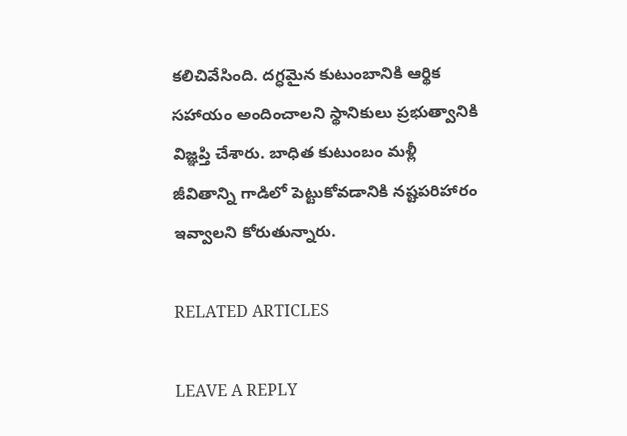కలిచివేసింది. దగ్ధమైన కుటుంబానికి ఆర్థిక సహాయం అందించాలని స్థానికులు ప్రభుత్వానికి విజ్ఞప్తి చేశారు. బాధిత కుటుంబం మళ్లీ జీవితాన్ని గాడిలో పెట్టుకోవడానికి నష్టపరిహారం ఇవ్వాలని కోరుతున్నారు.

RELATED ARTICLES

LEAVE A REPLY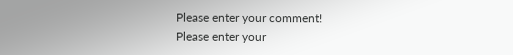Please enter your comment!
Please enter your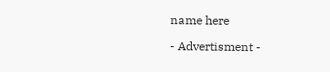name here

- Advertisment -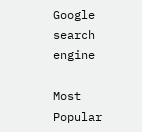Google search engine

Most Popular